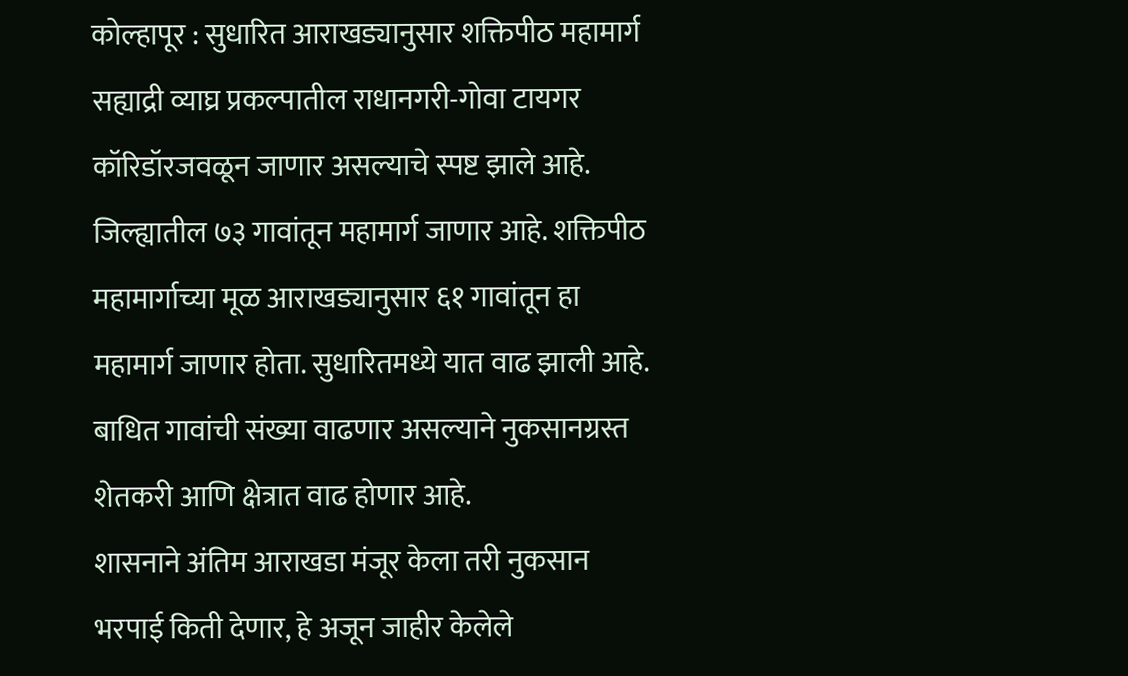कोल्हापूर : सुधारित आराखड्यानुसार शक्तिपीठ महामार्ग सह्याद्री व्याघ्र प्रकल्पातील राधानगरी-गोवा टायगर कॉरिडॉरजवळून जाणार असल्याचे स्पष्ट झाले आहे. जिल्ह्यातील ७३ गावांतून महामार्ग जाणार आहे. शक्तिपीठ महामार्गाच्या मूळ आराखड्यानुसार ६१ गावांतून हा महामार्ग जाणार होता. सुधारितमध्ये यात वाढ झाली आहे. बाधित गावांची संख्या वाढणार असल्याने नुकसानग्रस्त शेतकरी आणि क्षेत्रात वाढ होणार आहे.
शासनाने अंतिम आराखडा मंजूर केला तरी नुकसान भरपाई किती देणार, हे अजून जाहीर केलेले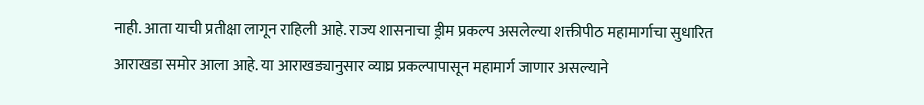नाही. आता याची प्रतीक्षा लागून राहिली आहे. राज्य शासनाचा ड्रीम प्रकल्प असलेल्या शक्तीपीठ महामार्गाचा सुधारित आराखडा समोर आला आहे. या आराखड्यानुसार व्याघ्र प्रकल्पापासून महामार्ग जाणार असल्याने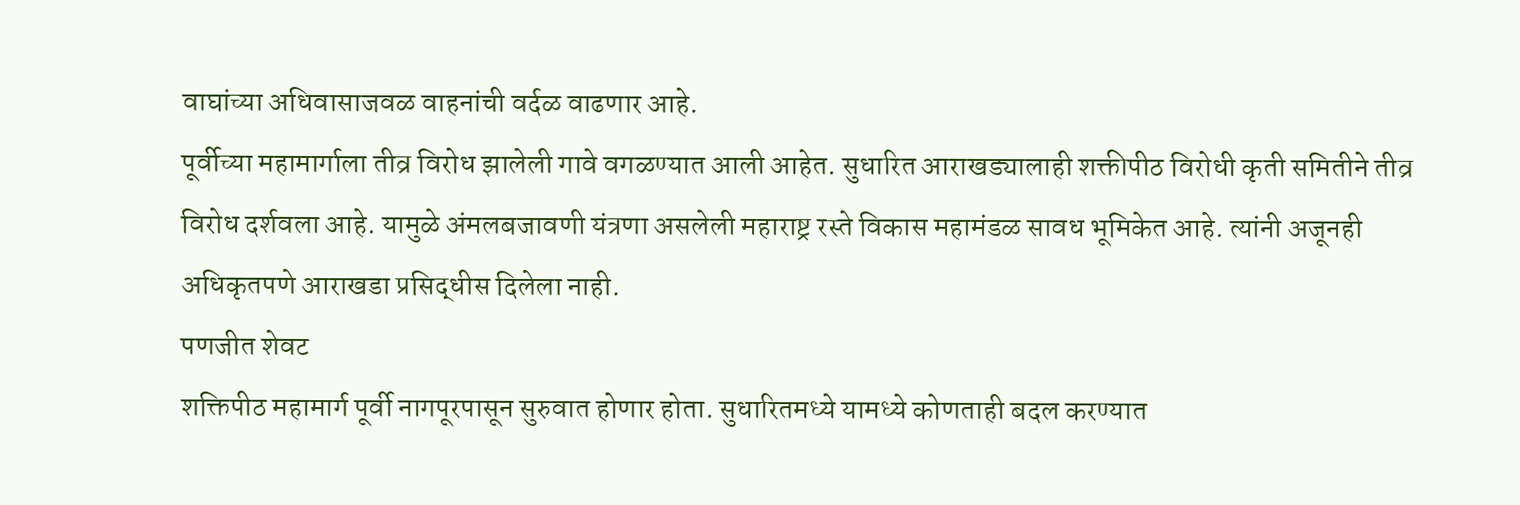वाघांच्या अधिवासाजवळ वाहनांची वर्दळ वाढणार आहे.
पूर्वीच्या महामार्गाला तीव्र विरोध झालेली गावे वगळण्यात आली आहेत. सुधारित आराखड्यालाही शक्तीपीठ विरोधी कृती समितीने तीव्र विरोध दर्शवला आहे. यामुळे अंमलबजावणी यंत्रणा असलेली महाराष्ट्र रस्ते विकास महामंडळ सावध भूमिकेत आहे. त्यांनी अजूनही अधिकृतपणे आराखडा प्रसिद्धीस दिलेला नाही.
पणजीत शेवट
शक्तिपीठ महामार्ग पूर्वी नागपूरपासून सुरुवात होणार होता. सुधारितमध्ये यामध्ये कोणताही बदल करण्यात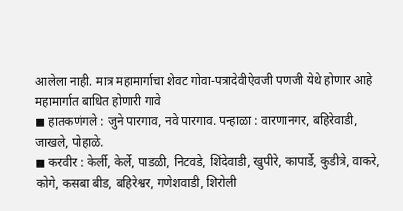आलेला नाही. मात्र महामार्गाचा शेवट गोवा-पत्रादेवीऐवजी पणजी येथे होणार आहे
महामार्गात बाधित होणारी गावे
◼ हातकणंगले : जुने पारगाव, नवे पारगाव. पन्हाळा : वारणानगर, बहिरेवाडी, जाखले, पोहाळे.
◼ करवीर : केर्ली, केर्ले, पाडळी, निटवडे, शिंदेवाडी, खुपीरे, कापार्डे, कुडीत्रे, वाकरे, कोगे, कसबा बीड, बहिरेश्वर, गणेशवाडी, शिरोली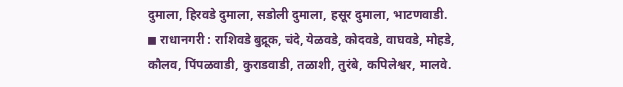दुमाला, हिरवडे दुमाला, सडोली दुमाला, हसूर दुमाला, भाटणवाडी.
◼ राधानगरी : राशिवडे बुद्रूक, चंदे, येळवडे, कोदवडे, वाघवडे, मोहडे, कौलव, पिंपळवाडी, कुराडवाडी, तळाशी, तुरंबे, कपिलेश्वर, मालवे.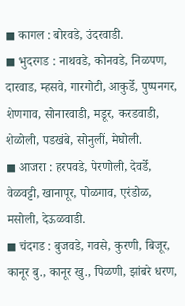◼ कागल : बोरवडे, उंदरवाडी.
◼ भुदरगड : नाथवडे, कोनवडे, निळपण, दारवाड, म्हसवे, गारगोटी, आकुर्डे, पुष्पनगर, शेणगाव, सोनारवाडी, मडूर, करडवाडी, शेळोली, पडखंबे, सोनुलीं, मेघोली.
◼ आजरा : हरपवडे, पेरणोली, देवर्डे, वेळवट्टी, खानापूर, पोळगाव, एरंडोळ, मसोली, देऊळवाडी.
◼ चंदगड : बुजवडे, गवसे, कुरणी, बिजूर, कानूर बु., कानूर खु., पिळणी, झांबरे धरण,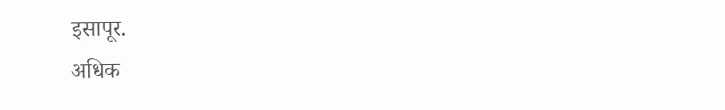इसापूर.
अधिक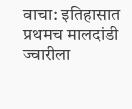वाचा: इतिहासात प्रथमच मालदांडी ज्वारीला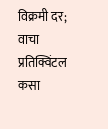विक्रमी दर; वाचा प्रतिक्विंटल कसा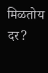मिळतोय दर?